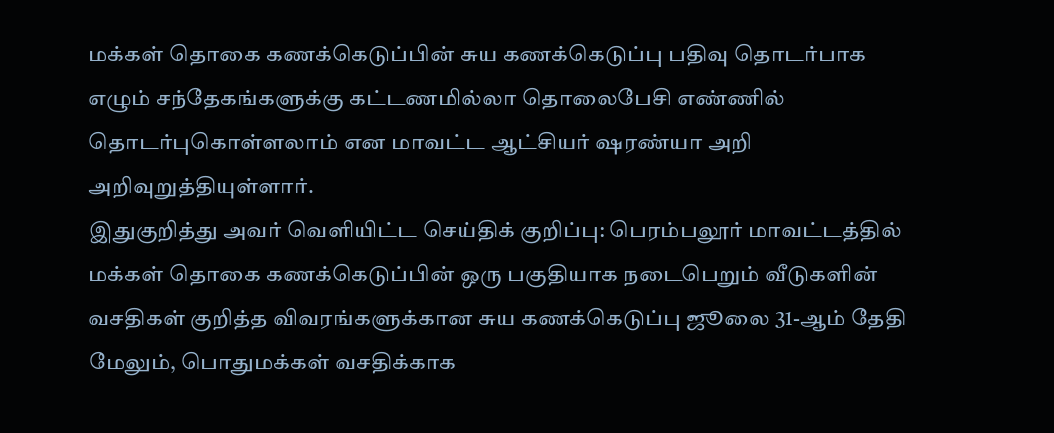மக்கள் தொகை கணக்கெடுப்பின் சுய கணக்கெடுப்பு பதிவு தொடர்பாக எழும் சந்தேகங்களுக்கு கட்டணமில்லா தொலைபேசி எண்ணில் தொடர்புகொள்ளலாம் என மாவட்ட ஆட்சியர் ஷரண்யா அறி அறிவுறுத்தியுள்ளார்.
இதுகுறித்து அவர் வெளியிட்ட செய்திக் குறிப்பு: பெரம்பலூர் மாவட்டத்தில் மக்கள் தொகை கணக்கெடுப்பின் ஒரு பகுதியாக நடைபெறும் வீடுகளின் வசதிகள் குறித்த விவரங்களுக்கான சுய கணக்கெடுப்பு ஜூலை 31-ஆம் தேதி மேலும், பொதுமக்கள் வசதிக்காக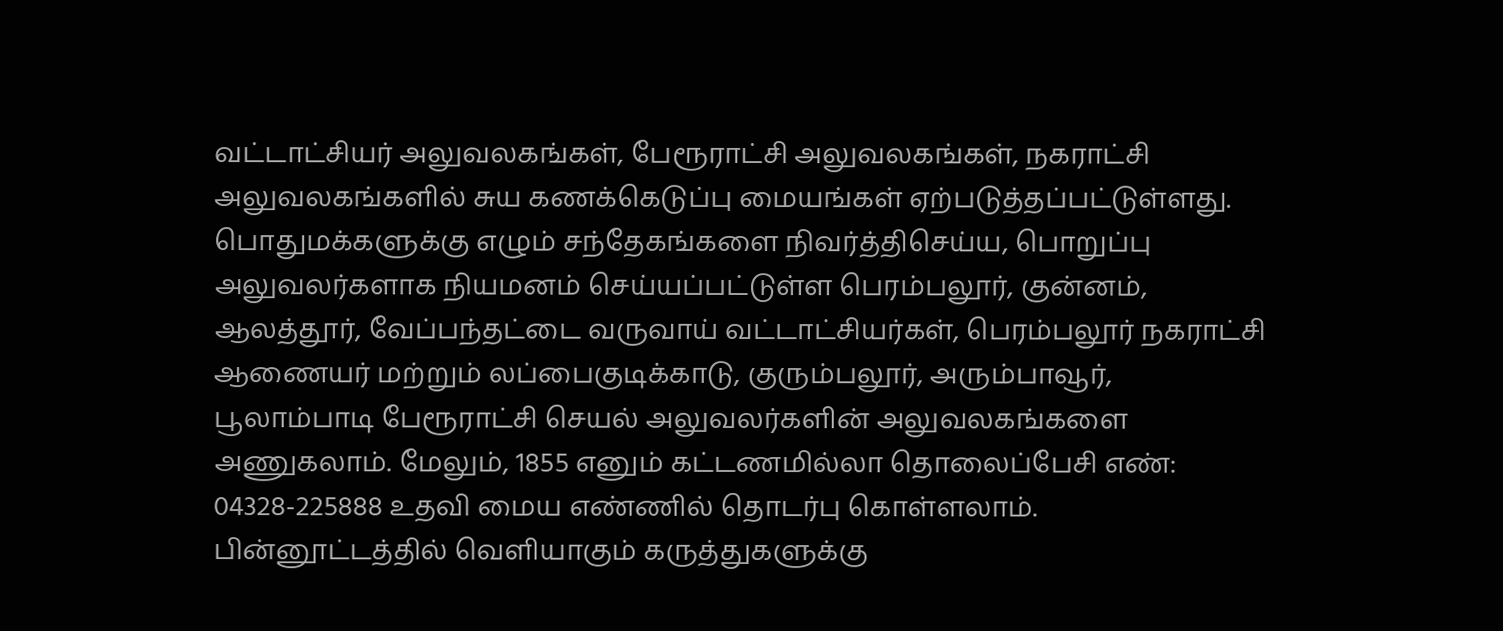வட்டாட்சியர் அலுவலகங்கள், பேரூராட்சி அலுவலகங்கள், நகராட்சி அலுவலகங்களில் சுய கணக்கெடுப்பு மையங்கள் ஏற்படுத்தப்பட்டுள்ளது.
பொதுமக்களுக்கு எழும் சந்தேகங்களை நிவர்த்திசெய்ய, பொறுப்பு அலுவலர்களாக நியமனம் செய்யப்பட்டுள்ள பெரம்பலூர், குன்னம், ஆலத்தூர், வேப்பந்தட்டை வருவாய் வட்டாட்சியர்கள், பெரம்பலூர் நகராட்சி ஆணையர் மற்றும் லப்பைகுடிக்காடு, குரும்பலூர், அரும்பாவூர், பூலாம்பாடி பேரூராட்சி செயல் அலுவலர்களின் அலுவலகங்களை அணுகலாம். மேலும், 1855 எனும் கட்டணமில்லா தொலைப்பேசி எண்: 04328-225888 உதவி மைய எண்ணில் தொடர்பு கொள்ளலாம்.
பின்னூட்டத்தில் வெளியாகும் கருத்துகளுக்கு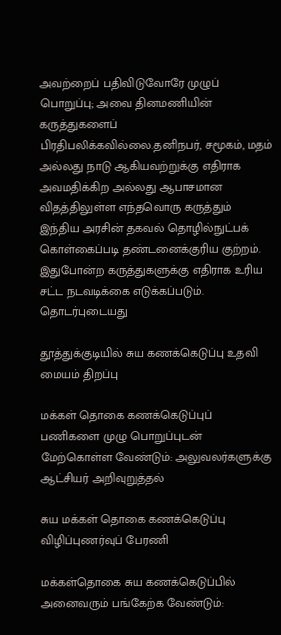அவற்றைப் பதிவிடுவோரே முழுப் பொறுப்பு; அவை தினமணியின் கருத்துகளைப் பிரதிபலிக்கவில்லை.தனிநபர், சமூகம், மதம் அல்லது நாடு ஆகியவற்றுக்கு எதிராக அவமதிக்கிற அல்லது ஆபாசமான விதத்திலுள்ள எந்தவொரு கருத்தும் இந்திய அரசின் தகவல் தொழில்நுட்பக் கொள்கைப்படி தண்டனைக்குரிய குற்றம். இதுபோன்ற கருத்துகளுக்கு எதிராக உரிய சட்ட நடவடிக்கை எடுக்கப்படும்.
தொடர்புடையது

தூத்துக்குடியில் சுய கணக்கெடுப்பு உதவி மையம் திறப்பு

மக்கள் தொகை கணக்கெடுப்புப் பணிகளை முழு பொறுப்புடன் மேற்கொள்ள வேண்டும்: அலுவலர்களுக்கு ஆட்சியர் அறிவுறுத்தல்

சுய மக்கள் தொகை கணக்கெடுப்பு விழிப்புணர்வுப் பேரணி

மக்கள்தொகை சுய கணக்கெடுப்பில் அனைவரும் பங்கேற்க வேண்டும்: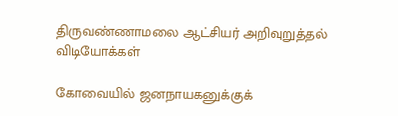திருவண்ணாமலை ஆட்சியர் அறிவுறுத்தல்
விடியோக்கள்

கோவையில் ஜனநாயகனுக்குக்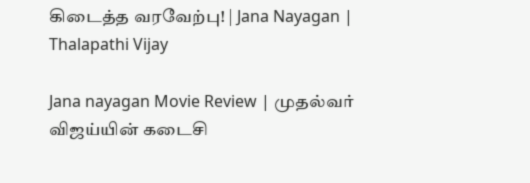கிடைத்த வரவேற்பு! | Jana Nayagan | Thalapathi Vijay

Jana nayagan Movie Review | முதல்வர் விஜய்யின் கடைசி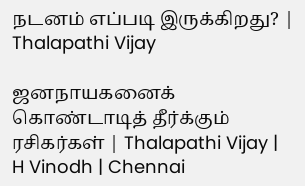நடனம் எப்படி இருக்கிறது? | Thalapathi Vijay

ஜனநாயகனைக் கொண்டாடித் தீர்க்கும் ரசிகர்கள் | Thalapathi Vijay | H Vinodh | Chennai